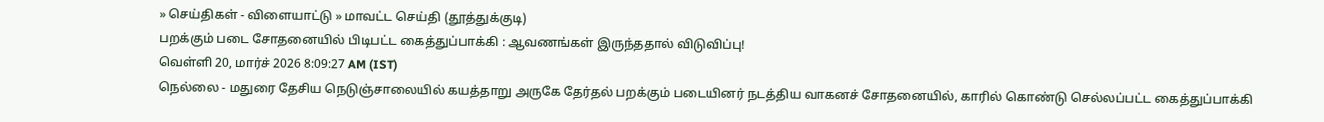» செய்திகள் - விளையாட்டு » மாவட்ட செய்தி (தூத்துக்குடி)
பறக்கும் படை சோதனையில் பிடிபட்ட கைத்துப்பாக்கி : ஆவணங்கள் இருந்ததால் விடுவிப்பு!
வெள்ளி 20, மார்ச் 2026 8:09:27 AM (IST)
நெல்லை - மதுரை தேசிய நெடுஞ்சாலையில் கயத்தாறு அருகே தேர்தல் பறக்கும் படையினர் நடத்திய வாகனச் சோதனையில், காரில் கொண்டு செல்லப்பட்ட கைத்துப்பாக்கி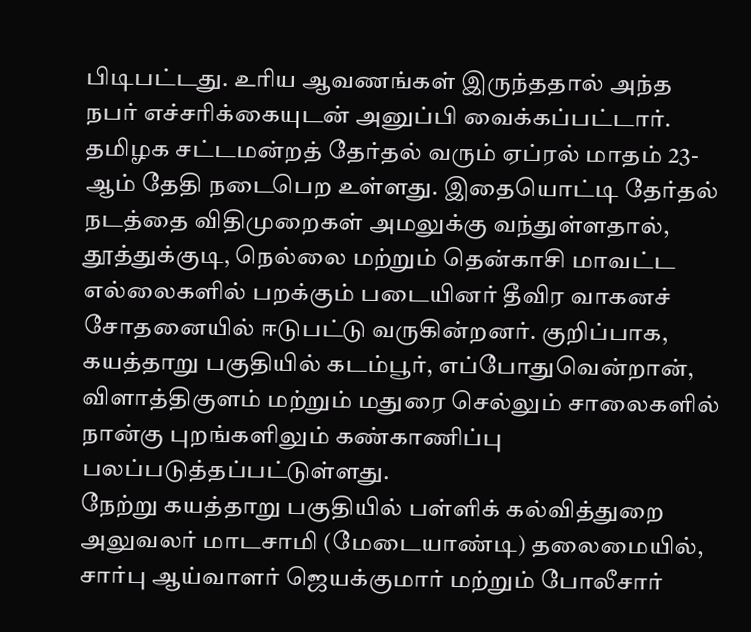பிடிபட்டது. உரிய ஆவணங்கள் இருந்ததால் அந்த நபர் எச்சரிக்கையுடன் அனுப்பி வைக்கப்பட்டார்.
தமிழக சட்டமன்றத் தேர்தல் வரும் ஏப்ரல் மாதம் 23-ஆம் தேதி நடைபெற உள்ளது. இதையொட்டி தேர்தல் நடத்தை விதிமுறைகள் அமலுக்கு வந்துள்ளதால், தூத்துக்குடி, நெல்லை மற்றும் தென்காசி மாவட்ட எல்லைகளில் பறக்கும் படையினர் தீவிர வாகனச் சோதனையில் ஈடுபட்டு வருகின்றனர். குறிப்பாக, கயத்தாறு பகுதியில் கடம்பூர், எப்போதுவென்றான், விளாத்திகுளம் மற்றும் மதுரை செல்லும் சாலைகளில் நான்கு புறங்களிலும் கண்காணிப்பு பலப்படுத்தப்பட்டுள்ளது.
நேற்று கயத்தாறு பகுதியில் பள்ளிக் கல்வித்துறை அலுவலர் மாடசாமி (மேடையாண்டி) தலைமையில், சார்பு ஆய்வாளர் ஜெயக்குமார் மற்றும் போலீசார்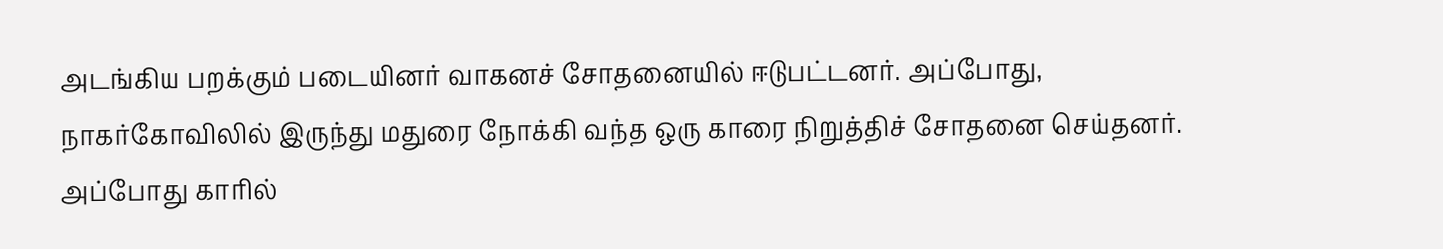அடங்கிய பறக்கும் படையினர் வாகனச் சோதனையில் ஈடுபட்டனர். அப்போது, நாகர்கோவிலில் இருந்து மதுரை நோக்கி வந்த ஒரு காரை நிறுத்திச் சோதனை செய்தனர். அப்போது காரில்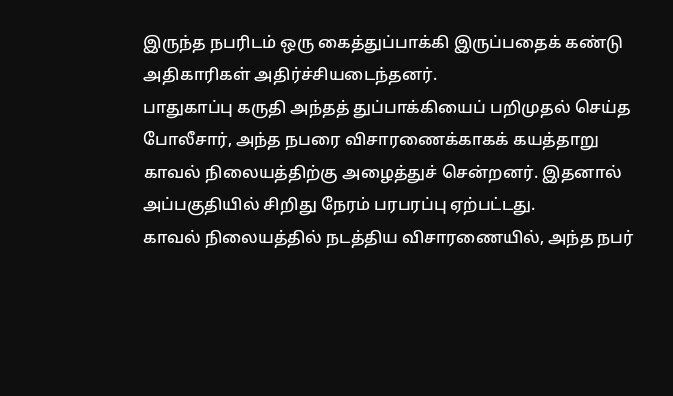இருந்த நபரிடம் ஒரு கைத்துப்பாக்கி இருப்பதைக் கண்டு அதிகாரிகள் அதிர்ச்சியடைந்தனர்.
பாதுகாப்பு கருதி அந்தத் துப்பாக்கியைப் பறிமுதல் செய்த போலீசார், அந்த நபரை விசாரணைக்காகக் கயத்தாறு காவல் நிலையத்திற்கு அழைத்துச் சென்றனர். இதனால் அப்பகுதியில் சிறிது நேரம் பரபரப்பு ஏற்பட்டது.
காவல் நிலையத்தில் நடத்திய விசாரணையில், அந்த நபர்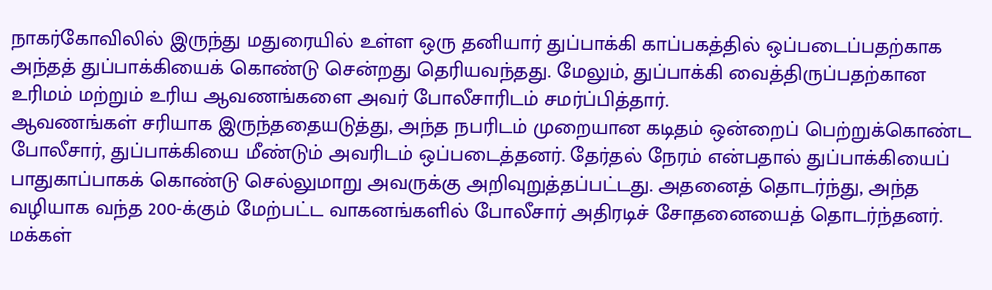நாகர்கோவிலில் இருந்து மதுரையில் உள்ள ஒரு தனியார் துப்பாக்கி காப்பகத்தில் ஒப்படைப்பதற்காக அந்தத் துப்பாக்கியைக் கொண்டு சென்றது தெரியவந்தது. மேலும், துப்பாக்கி வைத்திருப்பதற்கான உரிமம் மற்றும் உரிய ஆவணங்களை அவர் போலீசாரிடம் சமர்ப்பித்தார்.
ஆவணங்கள் சரியாக இருந்ததையடுத்து, அந்த நபரிடம் முறையான கடிதம் ஒன்றைப் பெற்றுக்கொண்ட போலீசார், துப்பாக்கியை மீண்டும் அவரிடம் ஒப்படைத்தனர். தேர்தல் நேரம் என்பதால் துப்பாக்கியைப் பாதுகாப்பாகக் கொண்டு செல்லுமாறு அவருக்கு அறிவுறுத்தப்பட்டது. அதனைத் தொடர்ந்து, அந்த வழியாக வந்த 200-க்கும் மேற்பட்ட வாகனங்களில் போலீசார் அதிரடிச் சோதனையைத் தொடர்ந்தனர்.
மக்கள்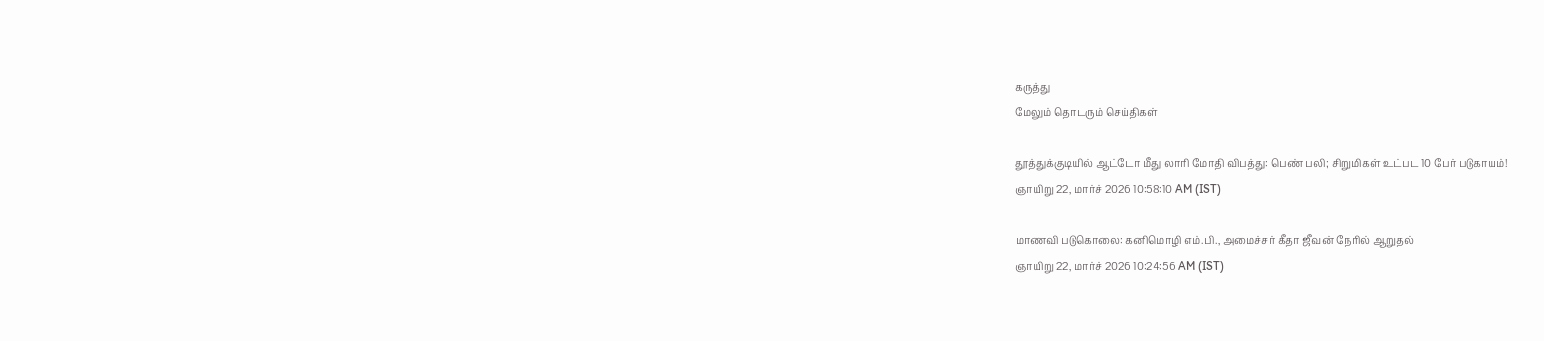கருத்து
மேலும் தொடரும் செய்திகள்

தூத்துக்குடியில் ஆட்டோ மீது லாரி மோதி விபத்து: பெண் பலி; சிறுமிகள் உட்பட 10 பேர் படுகாயம்!
ஞாயிறு 22, மார்ச் 2026 10:58:10 AM (IST)

மாணவி படுகொலை: கனிமொழி எம்.பி., அமைச்சர் கீதா ஜீவன் நேரில் ஆறுதல்
ஞாயிறு 22, மார்ச் 2026 10:24:56 AM (IST)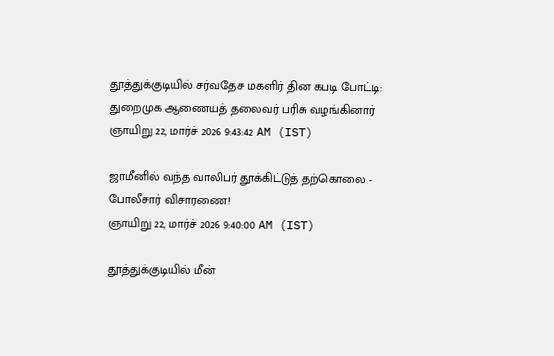தூத்துக்குடியில் சர்வதேச மகளிர் தின கபடி போட்டி: துறைமுக ஆணையத் தலைவர் பரிசு வழங்கினார்
ஞாயிறு 22, மார்ச் 2026 9:43:42 AM (IST)

ஜாமீனில் வந்த வாலிபர் தூக்கிட்டுத் தற்கொலை - போலீசார் விசாரணை!
ஞாயிறு 22, மார்ச் 2026 9:40:00 AM (IST)

தூத்துக்குடியில் மீன்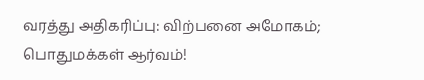வரத்து அதிகரிப்பு: விற்பனை அமோகம்; பொதுமக்கள் ஆர்வம்!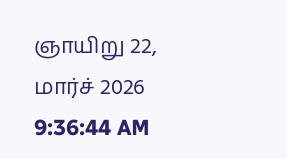ஞாயிறு 22, மார்ச் 2026 9:36:44 AM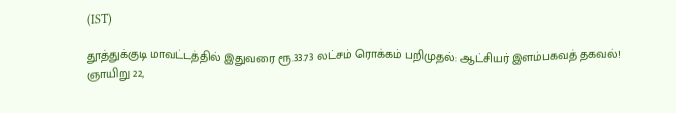(IST)

தூத்துக்குடி மாவட்டத்தில் இதுவரை ரூ.33.73 லட்சம் ரொக்கம் பறிமுதல்: ஆட்சியர் இளம்பகவத் தகவல்!
ஞாயிறு 22,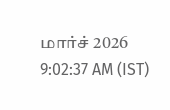மார்ச் 2026 9:02:37 AM (IST)